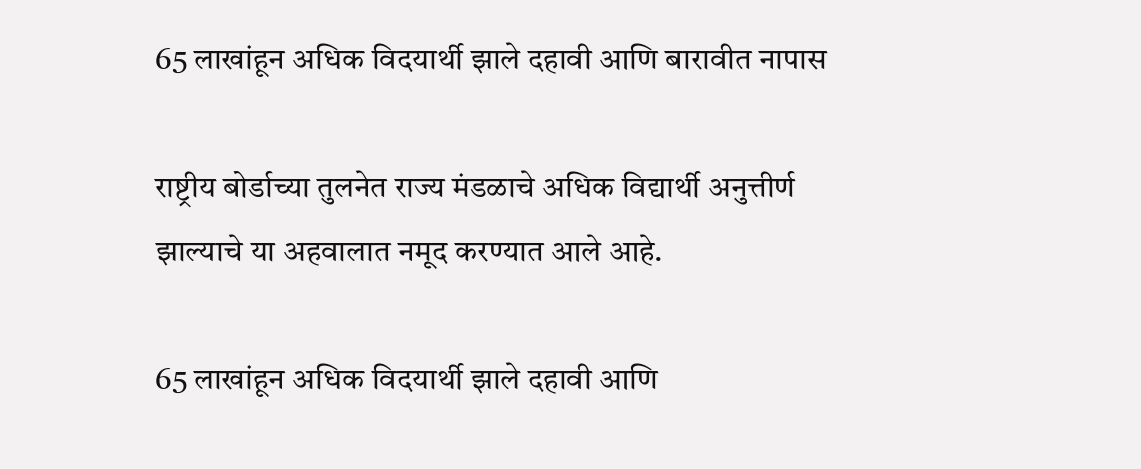65 लाखांहून अधिक विदयार्थी झाले दहावी आणि बारावीत नापास

राष्ट्रीय बोर्डाच्या तुलनेत राज्य मंडळाचे अधिक विद्यार्थी अनुत्तीर्ण झाल्याचे या अहवालात नमूद करण्यात आले आहे.

65 लाखांहून अधिक विदयार्थी झाले दहावी आणि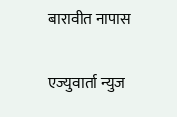बारावीत नापास

एज्युवार्ता न्युज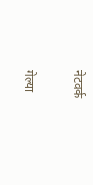नेटवर्क

गेल्या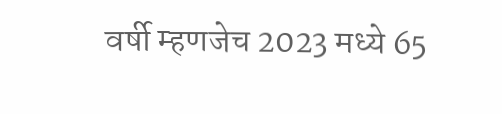वर्षी म्हणजेच 2023 मध्ये 65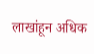लाखांहून अधिक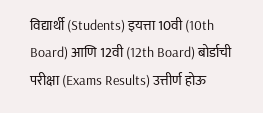विद्यार्थी (Students) इयत्ता 10वी (10th Board) आणि 12वी (12th Board) बोर्डाची परीक्षा (Exams Results) उत्तीर्ण होऊ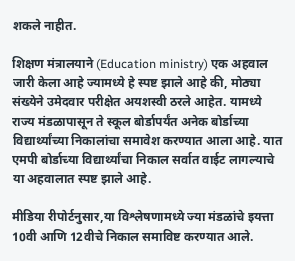शकले नाहीत.

शिक्षण मंत्रालयाने (Education ministry) एक अहवाल जारी केला आहे ज्यामध्ये हे स्पष्ट झाले आहे की, मोठ्या संख्येने उमेदवार परीक्षेत अयशस्वी ठरले आहेत. यामध्ये राज्य मंडळापासून ते स्कूल बोर्डापर्यंत अनेक बोर्डाच्या विद्यार्थ्यांच्या निकालांचा समावेश करण्यात आला आहे. यात एमपी बोर्डाच्या विद्यार्थ्यांचा निकाल सर्वात वाईट लागल्याचे या अहवालात स्पष्ट झाले आहे.

मीडिया रीपोर्टनुसार,या विश्लेषणामध्ये ज्या मंडळांचे इयत्ता 10वी आणि 12वीचे निकाल समाविष्ट करण्यात आले.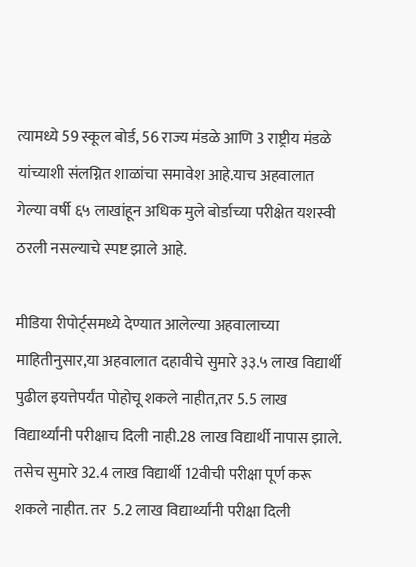त्यामध्ये 59 स्कूल बोर्ड, 56 राज्य मंडळे आणि 3 राष्ट्रीय मंडळे यांच्याशी संलग्नित शाळांचा समावेश आहे.याच अहवालात गेल्या वर्षी ६५ लाखांहून अधिक मुले बोर्डाच्या परीक्षेत यशस्वी ठरली नसल्याचे स्पष्ट झाले आहे.

मीडिया रीपोर्ट्समध्ये देण्यात आलेल्या अहवालाच्या माहितीनुसार,या अहवालात दहावीचे सुमारे ३३.५ लाख विद्यार्थी पुढील इयत्तेपर्यंत पोहोचू शकले नाहीत,तर 5.5 लाख विद्यार्थ्यांनी परीक्षाच दिली नाही.28 लाख विद्यार्थी नापास झाले. तसेच सुमारे 32.4 लाख विद्यार्थी 12वीची परीक्षा पूर्ण करू शकले नाहीत. तर  5.2 लाख विद्यार्थ्यांनी परीक्षा दिली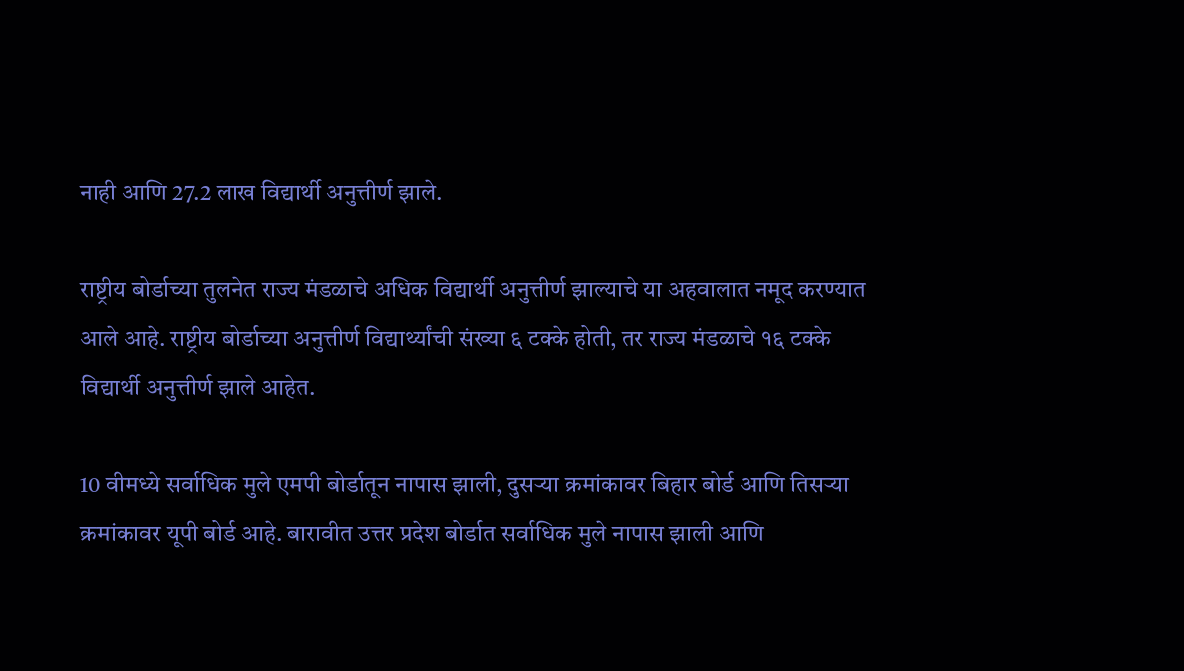नाही आणि 27.2 लाख विद्यार्थी अनुत्तीर्ण झाले.

राष्ट्रीय बोर्डाच्या तुलनेत राज्य मंडळाचे अधिक विद्यार्थी अनुत्तीर्ण झाल्याचे या अहवालात नमूद करण्यात आले आहे. राष्ट्रीय बोर्डाच्या अनुत्तीर्ण विद्यार्थ्यांची संख्या ६ टक्के होती, तर राज्य मंडळाचे १६ टक्के विद्यार्थी अनुत्तीर्ण झाले आहेत.

10 वीमध्ये सर्वाधिक मुले एमपी बोर्डातून नापास झाली, दुसऱ्या क्रमांकावर बिहार बोर्ड आणि तिसऱ्या क्रमांकावर यूपी बोर्ड आहे. बारावीत उत्तर प्रदेश बोर्डात सर्वाधिक मुले नापास झाली आणि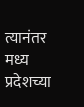त्यानंतर मध्य प्रदेशच्या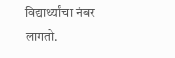विद्यार्थ्यांचा नंबर लागतो.